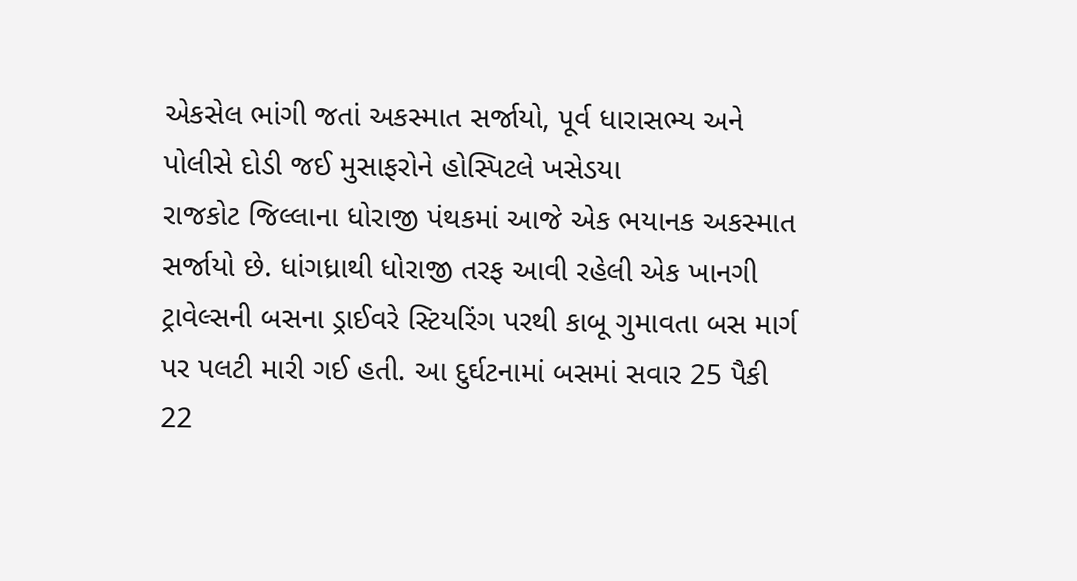એકસેલ ભાંગી જતાં અકસ્માત સર્જાયો, પૂર્વ ધારાસભ્ય અને પોલીસે દોડી જઈ મુસાફરોને હોસ્પિટલે ખસેડયા
રાજકોટ જિલ્લાના ધોરાજી પંથકમાં આજે એક ભયાનક અકસ્માત સર્જાયો છે. ધાંગધ્રાથી ધોરાજી તરફ આવી રહેલી એક ખાનગી ટ્રાવેલ્સની બસના ડ્રાઈવરે સ્ટિયરિંગ પરથી કાબૂ ગુમાવતા બસ માર્ગ પર પલટી મારી ગઈ હતી. આ દુર્ઘટનામાં બસમાં સવાર 25 પૈકી 22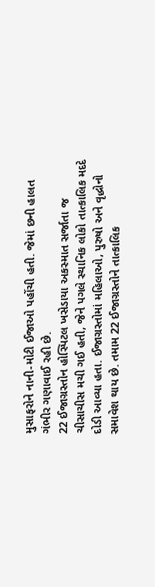મુસાફરોને નાની-મોટી ઈજાઓ પહોંચી હતી. જેમાં છની હાલત ગંભીર ગણાવાઈ રહી છે.
22 ઈજાગ્રસ્તોન હોસ્પિટલ ખસેડાયા અકસ્માત સર્જાતા જ ચીસાચીસ મચી ગઈ હતી, જેને પગલે સ્થાનિક લોકો તાત્કાલિક મદદે દોડી આવ્યા હતા. ઈજાગ્રસ્તોમાં મહિલાઓ, પુરુષો અને વૃદ્ધોનો સમાવેશ થાય છે. તમામ 22 ઈજાગ્રસ્તોને તાત્કાલિક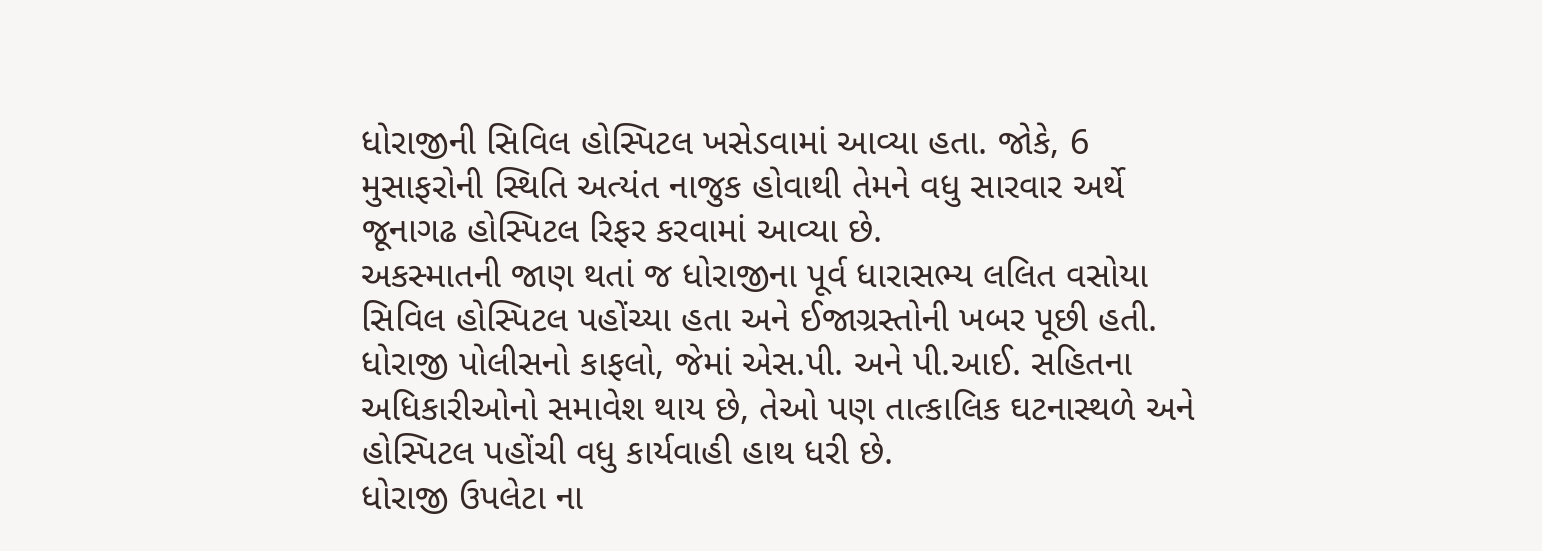ધોરાજીની સિવિલ હોસ્પિટલ ખસેડવામાં આવ્યા હતા. જોકે, 6 મુસાફરોની સ્થિતિ અત્યંત નાજુક હોવાથી તેમને વધુ સારવાર અર્થે જૂનાગઢ હોસ્પિટલ રિફર કરવામાં આવ્યા છે.
અકસ્માતની જાણ થતાં જ ધોરાજીના પૂર્વ ધારાસભ્ય લલિત વસોયા સિવિલ હોસ્પિટલ પહોંચ્યા હતા અને ઈજાગ્રસ્તોની ખબર પૂછી હતી. ધોરાજી પોલીસનો કાફલો, જેમાં એસ.પી. અને પી.આઈ. સહિતના અધિકારીઓનો સમાવેશ થાય છે, તેઓ પણ તાત્કાલિક ઘટનાસ્થળે અને હોસ્પિટલ પહોંચી વધુ કાર્યવાહી હાથ ધરી છે.
ધોરાજી ઉપલેટા ના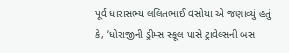પૂર્વ ધારાસભ્ય લલિતભાઈ વસોયા એ જણાવ્યું હતું કે, ‘ધોરાજીની ડ્રીમ્સ સ્કૂલ પાસે ટ્રાવેલ્સની બસ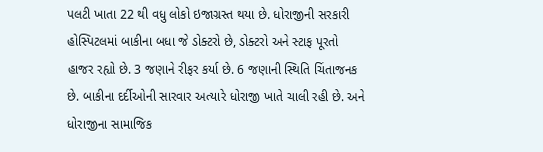પલટી ખાતા 22 થી વધુ લોકો ઇજાગ્રસ્ત થયા છે. ધોરાજીની સરકારી હોસ્પિટલમાં બાકીના બધા જે ડોક્ટરો છે, ડોક્ટરો અને સ્ટાફ પૂરતો હાજર રહ્યો છે. 3 જણાને રીફર કર્યા છે. 6 જણાની સ્થિતિ ચિંતાજનક છે. બાકીના દર્દીઓની સારવાર અત્યારે ધોરાજી ખાતે ચાલી રહી છે. અને ધોરાજીના સામાજિક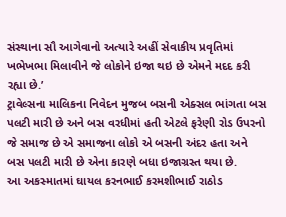સંસ્થાના સૌ આગેવાનો અત્યારે અહીં સેવાકીય પ્રવૃતિમાં ખભેખભા મિલાવીને જે લોકોને ઇજા થઇ છે એમને મદદ કરી રહ્યા છે.’
ટ્રાવેલ્સના માલિકના નિવેદન મુજબ બસની એક્સલ ભાંગતા બસ પલટી મારી છે અને બસ વરધીમાં હતી એટલે ફરેણી રોડ ઉપરનો જે સમાજ છે એ સમાજના લોકો એ બસની અંદર હતા અને બસ પલટી મારી છે એના કારણે બધા ઇજાગ્રસ્ત થયા છે.
આ અકસ્માતમાં ઘાયલ કરનભાઈ કરમશીભાઈ રાઠોડ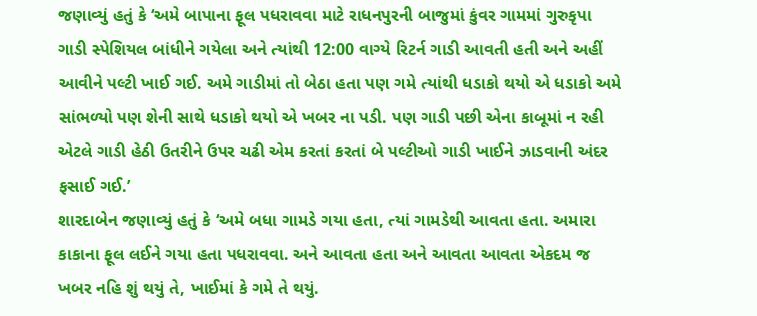જણાવ્યું હતું કે ‘અમે બાપાના ફૂલ પધરાવવા માટે રાધનપુરની બાજુમાં કુંવર ગામમાં ગુરુકૃપા ગાડી સ્પેશિયલ બાંધીને ગયેલા અને ત્યાંથી 12:00 વાગ્યે રિટર્ન ગાડી આવતી હતી અને અહીં આવીને પલ્ટી ખાઈ ગઈ. અમે ગાડીમાં તો બેઠા હતા પણ ગમે ત્યાંથી ધડાકો થયો એ ધડાકો અમે સાંભળ્યો પણ શેની સાથે ધડાકો થયો એ ખબર ના પડી. પણ ગાડી પછી એના કાબૂમાં ન રહી એટલે ગાડી હેઠી ઉતરીને ઉપર ચઢી એમ કરતાં કરતાં બે પલ્ટીઓ ગાડી ખાઈને ઝાડવાની અંદર ફસાઈ ગઈ.’
શારદાબેન જણાવ્યું હતું કે ‘અમે બધા ગામડે ગયા હતા, ત્યાં ગામડેથી આવતા હતા. અમારા કાકાના ફૂલ લઈને ગયા હતા પધરાવવા. અને આવતા હતા અને આવતા આવતા એકદમ જ ખબર નહિ શું થયું તે, ખાઈમાં કે ગમે તે થયું.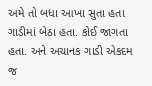અમે તો બધા આખા સુતા હતા ગાડીમાં બેઠા હતા. કોઈ જાગતા હતા. અને અચાનક ગાડી એકદમ જ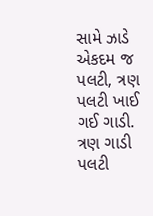સામે ઝાડે એકદમ જ પલટી, ત્રણ પલટી ખાઈ ગઈ ગાડી. ત્રણ ગાડી પલટી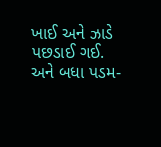ખાઈ અને ઝાડે પછડાઈ ગઈ. અને બધા પડમ-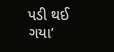પડી થઈ ગયા’